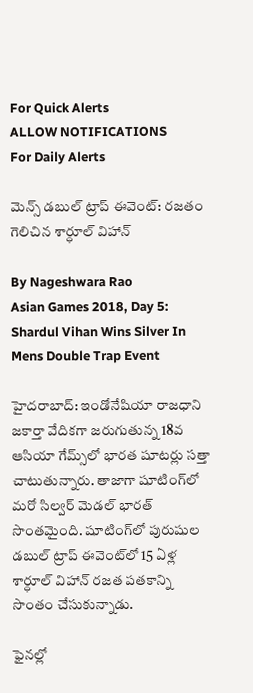For Quick Alerts
ALLOW NOTIFICATIONS
For Daily Alerts

మెన్స్ డబుల్ ట్రాప్ ఈవెంట్: రజతం గెలిచిన శార్ధూల్ విహాన్

By Nageshwara Rao
Asian Games 2018, Day 5: Shardul Vihan Wins Silver In Mens Double Trap Event

హైదరాబాద్: ఇండోనేషియా రాజధాని జకార్తా వేదికగా జరుగుతున్న 18వ ఆసియా గేమ్స్‌లో భారత షూటర్లు సత్తా చాటుతున్నారు. తాజాగా షూటింగ్‌లో మరో సిల్వర్ మెడల్ భారత్ సొంతమైంది. షూటింగ్‌లో పురుషుల డబుల్ ట్రాప్ ఈవెంట్‌లో 15 ఏళ్ల శార్ధూల్ విహాన్ రజత పతకాన్ని సొంతం చేసుకున్నాడు.

ఫైనల్లో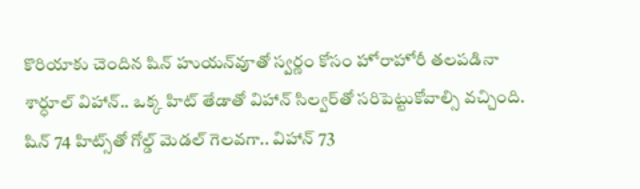కొరియాకు చెందిన షిన్ హుయన్‌వూతో స్వర్ణం కోసం హోరాహోరీ తలపడినా శార్ధూల్ విహాన్.. ఒక్క హిట్ తేడాతో విహాన్ సిల్వర్‌తో సరిపెట్టుకోవాల్సి వచ్చింది. షిన్ 74 హిట్స్‌తో గోల్డ్ మెడల్ గెలవగా.. విహాన్ 73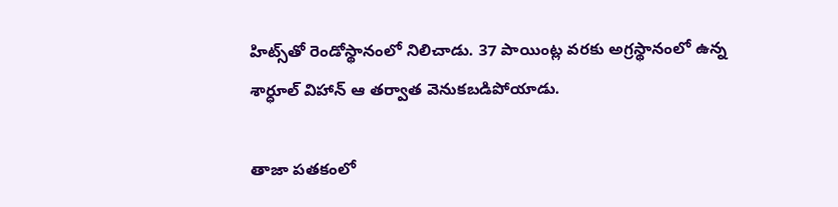హిట్స్‌తో రెండోస్థానంలో నిలిచాడు. 37 పాయింట్ల వరకు అగ్రస్థానంలో ఉన్న శార్ధూల్ విహాన్ ఆ తర్వాత వెనుకబడిపోయాడు.

తాజా పతకంలో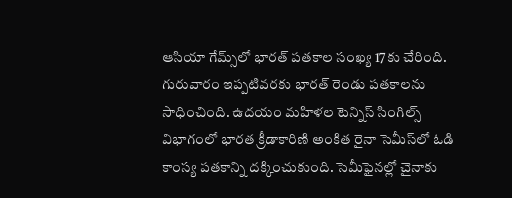ఆసియా గేమ్స్‌లో భారత్ పతకాల సంఖ్య 17కు చేరింది. గురువారం ఇప్పటివరకు భారత్ రెండు పతకాలను సాధించింది. ఉదయం మహిళల టెన్నిస్ సింగిల్స్‌ విభాగంలో భారత క్రీడాకారిణి అంకిత రైనా సెమీస్‌‌లో ఓడి కాంస్య పతకాన్ని దక్కించుకుంది. సెమీఫైనల్లో చైనాకు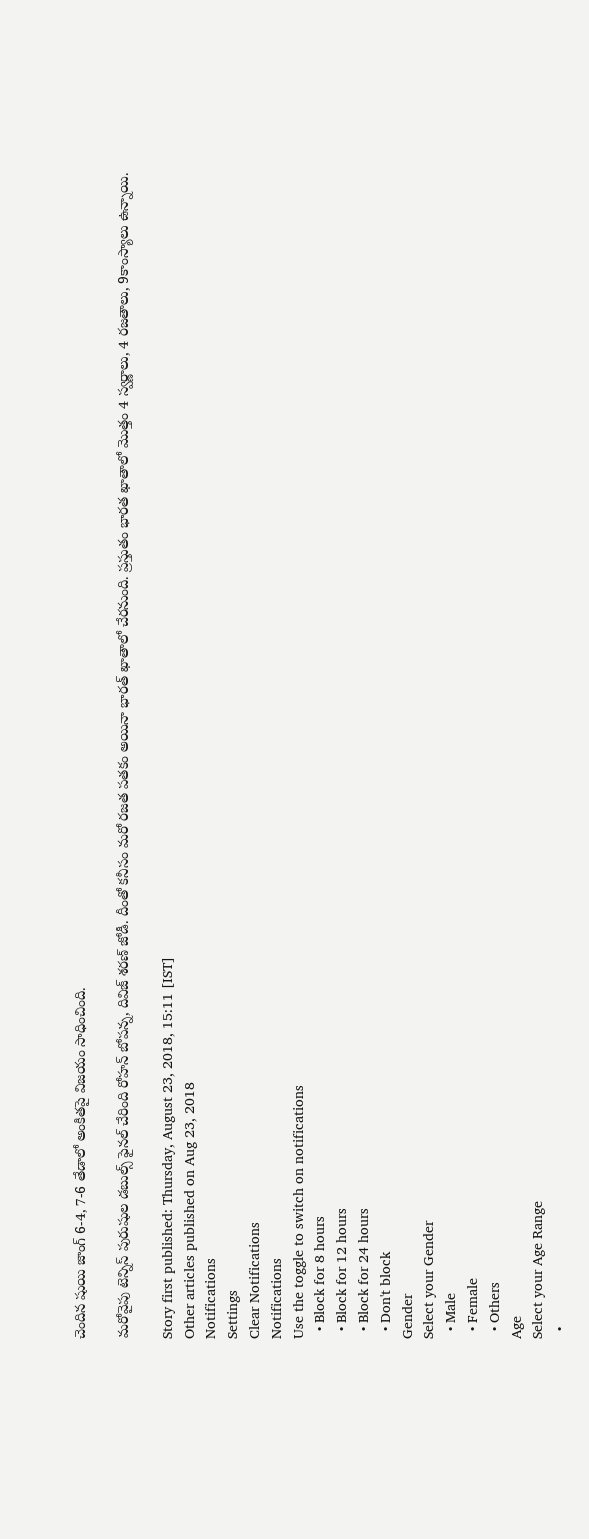చెందిన షుయి జాంగ్ 6-4, 7-6 తేడాలో అంకితపై విజయం సాధించింది.

మరోవైపు టెన్నిస్ పురుషుల డబుల్స్ ఫైనల్ చేరింది రోహన్ బోపన్న, దివిజ్ శరణ్ జోడీ. దీంతో కనీసం మరో రజత పతకం అయినా భారత్ ఖాతాలో చేరనుంది. ప్రస్తుతం భారత ఖాతాలో మొత్తం 4 స్వర్ణాలు, 4 రజతాలు, 9కాంస్యాలు ఉన్నాయి.

Story first published: Thursday, August 23, 2018, 15:11 [IST]
Other articles published on Aug 23, 2018
Notifications
Settings
Clear Notifications
Notifications
Use the toggle to switch on notifications
  • Block for 8 hours
  • Block for 12 hours
  • Block for 24 hours
  • Don't block
Gender
Select your Gender
  • Male
  • Female
  • Others
Age
Select your Age Range
  •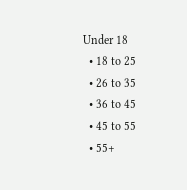Under 18
  • 18 to 25
  • 26 to 35
  • 36 to 45
  • 45 to 55
  • 55+